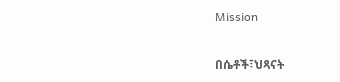Mission

በሴቶች፣ህጻናት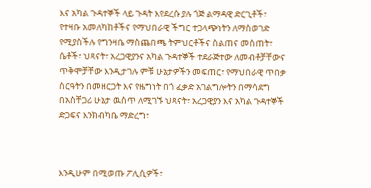እና አካል ጉዳተኞች ላይ ጉዳት እየደረሱ ያሉ ጎጅ ልማዳዊ ድርጊቶች፣ የተዛቡ አመለካከቶችና የማህበራዊ ችግር ተጋላጭነትን ለማስወገድ የሚያስችሉ የግንዛቤ ማስጨበጫ ትምህርቶችና ስልጠና መስጠት፣ ሴቶች፣ ህጻናት፣ አረጋዊያንና አካል ጉዳተኞች ተደራጅተው ለመብቶቻቸውና ጥቅሞቻቸው እንዲታገሉ ምቹ ሁኔታዎችን መፍጠር፣ የማህበራዊ ጥበቃ ስርዓትን በመዘርጋት እና የዜግነት በጎ ፈቃድ አገልግሎትን በማሳደግ  በአስቸጋሪ ሁኔታ ዉስጥ ለሚገኙ ህጻናት፣ አረጋዊያን እና አካል ጉዳተኞች ድጋፍና እንክብካቤ ማድረግ፣



እንዲሁም በሚወጡ ፖሊሲዎች፣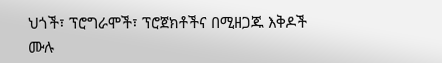ህጎች፣ ፕሮግራሞች፣ ፕሮጀክቶችና በሚዘጋጁ እቅዶች ሙሉ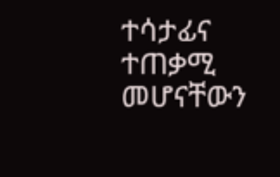ተሳታፊና ተጠቃሚ መሆናቸውን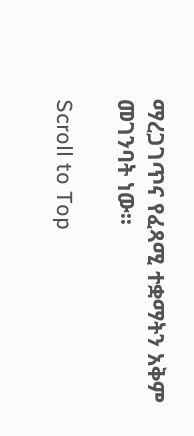ማረጋገጥና የፈጻሚ ተቋማትን አቅም መገንባት ነው፡፡

Scroll to Top